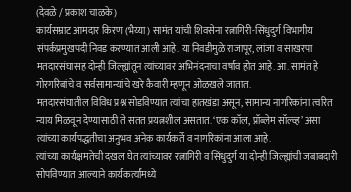(देवळे / प्रकाश चाळके)
कार्यसम्राट आमदार किरण (भैय्या) सामंत यांची शिवसेना रत्नागिरी-सिंधुदुर्ग विभागीय संपर्कप्रमुखपदी निवड करण्यात आली आहे. या निवडीमुळे राजापूर, लांजा व साखरपा मतदारसंघासह दोन्ही जिल्ह्यांतून त्यांच्यावर अभिनंदनाचा वर्षाव होत आहे. आ. सामंत हे गोरगरिबांचे व सर्वसामान्यांचे खरे कैवारी म्हणून ओळखले जातात.
मतदारसंघातील विविध प्रश्न सोडविण्यात त्यांचा हातखंडा असून, सामान्य नागरिकांना त्वरित न्याय मिळवून देण्यासाठी ते सतत प्रयत्नशील असतात. ‘एक कॉल, प्रॉब्लेम सॉल्व्ह’ असा त्यांच्या कार्यपद्धतीचा अनुभव अनेक कार्यकर्ते व नागरिकांना आला आहे.
त्यांच्या कार्यक्षमतेची दखल घेत त्यांच्यावर रत्नागिरी व सिंधुदुर्ग या दोन्ही जिल्ह्यांची जबाबदारी सोपविण्यात आल्याने कार्यकर्त्यांमध्ये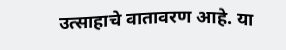उत्साहाचे वातावरण आहे. या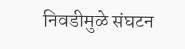निवडीमुळे संघटन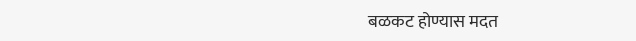बळकट होण्यास मदत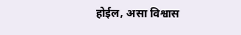होईल, असा विश्वास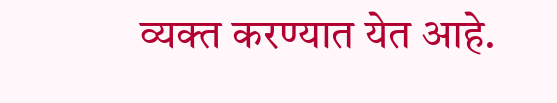व्यक्त करण्यात येत आहे.